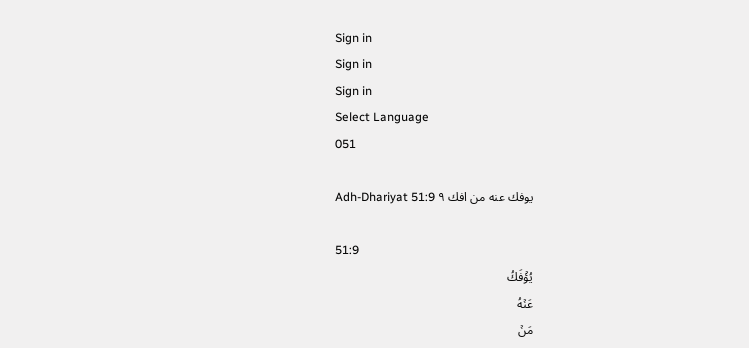Sign in
Sign in
Sign in
Select Language
051

Adh-Dhariyat 51:9 يوفك عنه من افك ٩

51:9
يُؤۡفَكُ
عَنۡهُ
مَنۡ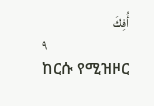أُفِكَ
٩
ከርሱ የሚዝዞር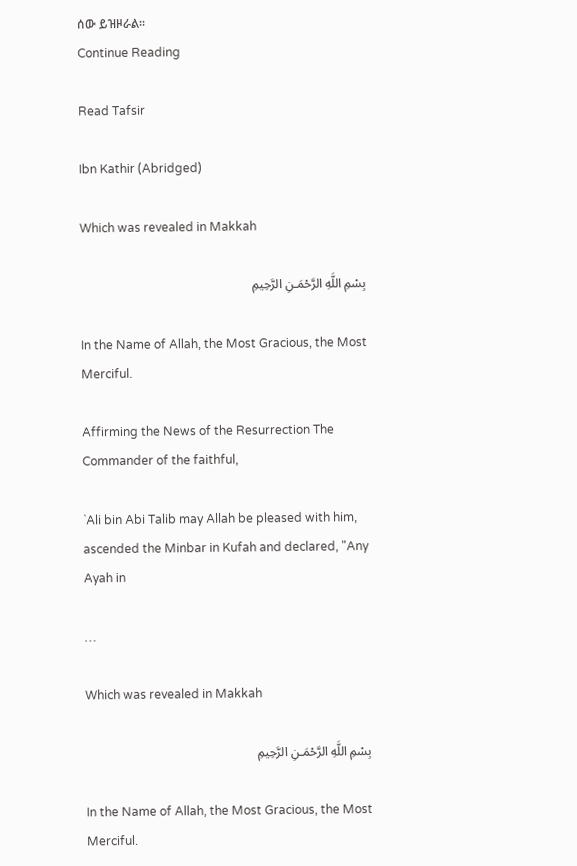ሰው ይዝዞራል፡፡
Continue Reading

Read Tafsir

Ibn Kathir (Abridged)

Which was revealed in Makkah

بِسْمِ اللَّهِ الرَّحْمَـنِ الرَّحِيمِ

In the Name of Allah, the Most Gracious, the Most Merciful.

Affirming the News of the Resurrection The Commander of the faithful,

`Ali bin Abi Talib may Allah be pleased with him, ascended the Minbar in Kufah and declared, "Any Ayah in

…

Which was revealed in Makkah

بِسْمِ اللَّهِ الرَّحْمَـنِ الرَّحِيمِ

In the Name of Allah, the Most Gracious, the Most Merciful.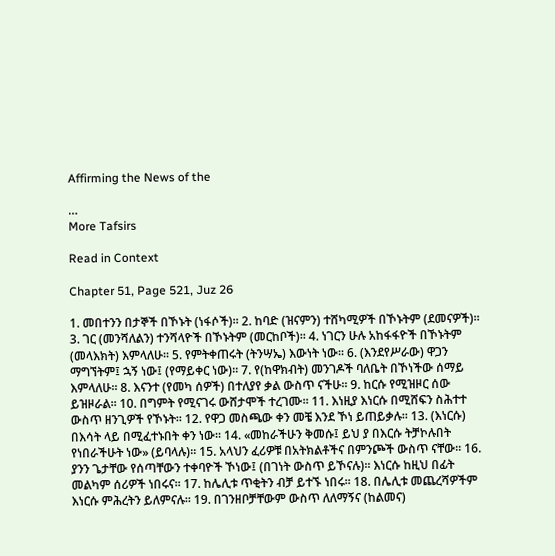Affirming the News of the

…
More Tafsirs

Read in Context

Chapter 51, Page 521, Juz 26

1. መበተንን በታኞች በኾኑት (ነፋሶች)፡፡ 2. ከባድ (ዝናምን) ተሸካሚዎች በኾኑትም (ደመናዎች)፡፡ 3. ገር (መንሻለልን) ተንሻላዮች በኾኑትም (መርከቦች)፡፡ 4. ነገርን ሁሉ አከፋፋዮች በኾኑትም (መላእክት) እምላለሁ፡፡ 5. የምትቀጠሩት (ትንሣኤ) እውነት ነው፡፡ 6. (እንደየሥራው) ዋጋን ማግኘትም፤ ኋኝ ነው፤ (የማይቀር ነው)፡፡ 7. የ(ከዋክብት) መንገዶች ባለቤት በኾነችው ሰማይ እምላለሁ፡፡ 8. እናንተ (የመካ ሰዎች) በተለያየ ቃል ውስጥ ናችሁ፡፡ 9. ከርሱ የሚዝዞር ሰው ይዝዞራል፡፡ 10. በግምት የሚናገሩ ውሸታሞች ተረገሙ፡፡ 11. እነዚያ እነርሱ በሚሸፍን ስሕተተ ውስጥ ዘንጊዎች የኾኑት፡፡ 12. የዋጋ መስጫው ቀን መቼ እንደ ኾነ ይጠይቃሉ፡፡ 13. (እነርሱ) በእሳት ላይ በሚፈተኑበት ቀን ነው፡፡ 14. «መከራችሁን ቅመሱ፤ ይህ ያ በእርሱ ትቻኮሉበት የነበራችሁት ነው» (ይባላሉ)፡፡ 15. አላህን ፈሪዎቹ በአትክልቶችና በምንጮች ውስጥ ናቸው፡፡ 16. ያንን ጌታቸው የሰጣቸውን ተቀባዮች ኾነው፤ (በገነት ውስጥ ይኾናሉ)፡፡ እነርሱ ከዚህ በፊት መልካም ሰሪዎች ነበሩና፡፡ 17. ከሌሊቱ ጥቂትን ብቻ ይተኙ ነበሩ፡፡ 18. በሌሊቱ መጨረሻዎችም እነርሱ ምሕረትን ይለምናሉ፡፡ 19. በገንዘቦቻቸውም ውስጥ ለለማኝና (ከልመና)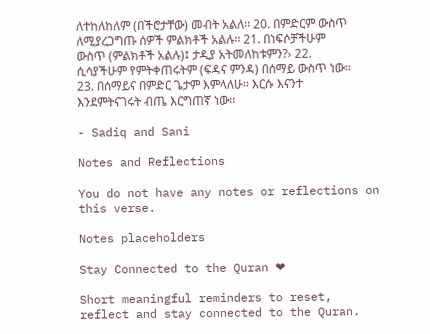ለተከለከለም (በችሮታቸው) መብት አልለ፡፡ 20. በምድርም ውስጥ ለሚያረጋግጡ ሰዎች ምልክቶች አልሉ፡፡ 21. በነፍሶቻችሁም ውስጥ (ምልክቶች አልሉ)፤ ታዲያ አትመለከቱምን?› 22. ሲሳያችሁም የምትቀጠሩትም (ፍዳና ምንዳ) በሰማይ ውስጥ ነው፡፡ 23. በሰማይና በምድር ጌታም እምላለሁ፡፡ እርሱ እናንተ እንደምትናገሩት ብጤ እርግጠኛ ነው፡፡

- Sadiq and Sani

Notes and Reflections

You do not have any notes or reflections on this verse.

Notes placeholders

Stay Connected to the Quran ❤

Short meaningful reminders to reset, reflect and stay connected to the Quran.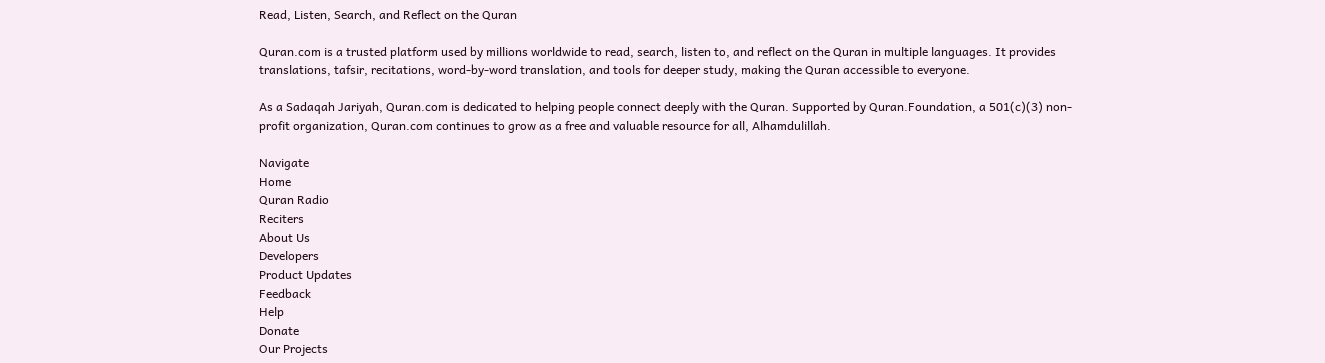Read, Listen, Search, and Reflect on the Quran

Quran.com is a trusted platform used by millions worldwide to read, search, listen to, and reflect on the Quran in multiple languages. It provides translations, tafsir, recitations, word-by-word translation, and tools for deeper study, making the Quran accessible to everyone.

As a Sadaqah Jariyah, Quran.com is dedicated to helping people connect deeply with the Quran. Supported by Quran.Foundation, a 501(c)(3) non-profit organization, Quran.com continues to grow as a free and valuable resource for all, Alhamdulillah.

Navigate
Home
Quran Radio
Reciters
About Us
Developers
Product Updates
Feedback
Help
Donate
Our Projects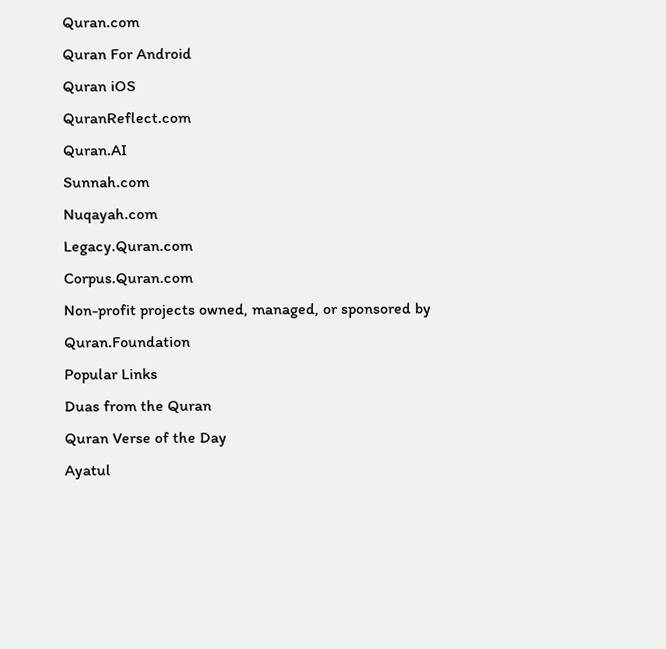Quran.com
Quran For Android
Quran iOS
QuranReflect.com
Quran.AI
Sunnah.com
Nuqayah.com
Legacy.Quran.com
Corpus.Quran.com
Non-profit projects owned, managed, or sponsored by Quran.Foundation
Popular Links
Duas from the Quran
Quran Verse of the Day
Ayatul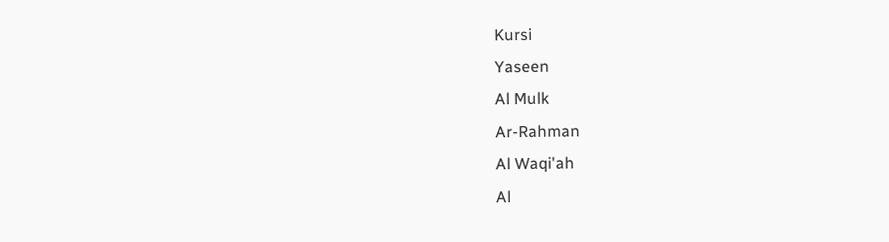Kursi
Yaseen
Al Mulk
Ar-Rahman
Al Waqi'ah
Al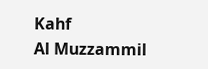Kahf
Al Muzzammil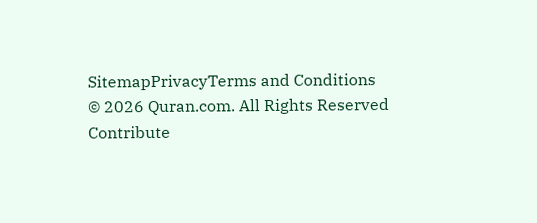SitemapPrivacyTerms and Conditions
© 2026 Quran.com. All Rights Reserved
Contribute